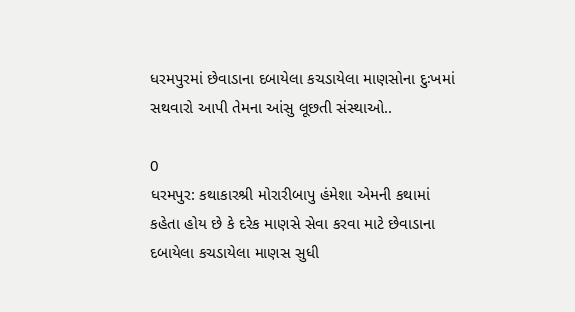ધરમપુરમાં છેવાડાના દબાયેલા કચડાયેલા માણસોના દુઃખમાં સથવારો આપી તેમના આંસુ લૂછતી સંસ્થાઓ..

0
ધરમપુર: કથાકારશ્રી મોરારીબાપુ હંમેશા એમની કથામાં કહેતા હોય છે કે દરેક માણસે સેવા કરવા માટે છેવાડાના દબાયેલા કચડાયેલા માણસ સુધી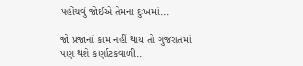પહોંચવું જોઈએ તેમના દુઃખમાં...

જો પ્રજાનાં કામ નહીં થાય તો ગુજરાતમાં પણ થશે કર્ણાટકવાળી..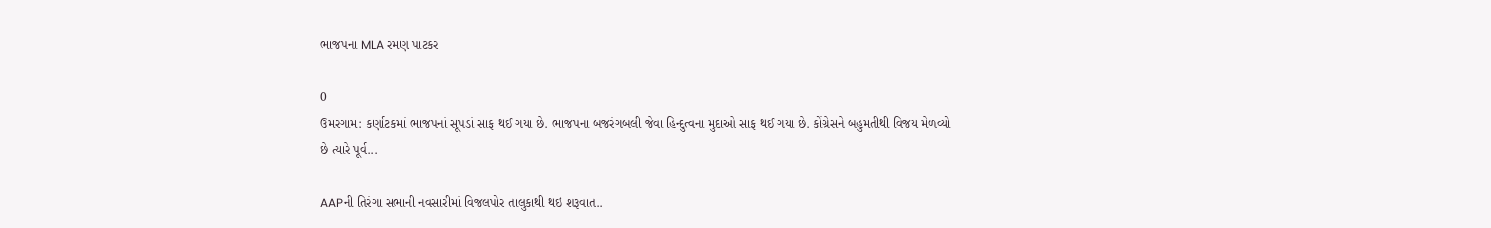ભાજપના MLA રમણ પાટકર

0
ઉમરગામ: કર્ણાટકમાં ભાજપનાં સૂપડાં સાફ થઈ ગયા છે. ભાજપના બજરંગબલી જેવા હિન્દુત્વના મુદાઓ સાફ થઈ ગયા છે. કોંગ્રેસને બહુમતીથી વિજય મેળવ્યો છે ત્યારે પૂર્વ...

AAPની તિરંગા સભાની નવસારીમાં વિજલપોર તાલુકાથી થઇ શરૂવાત..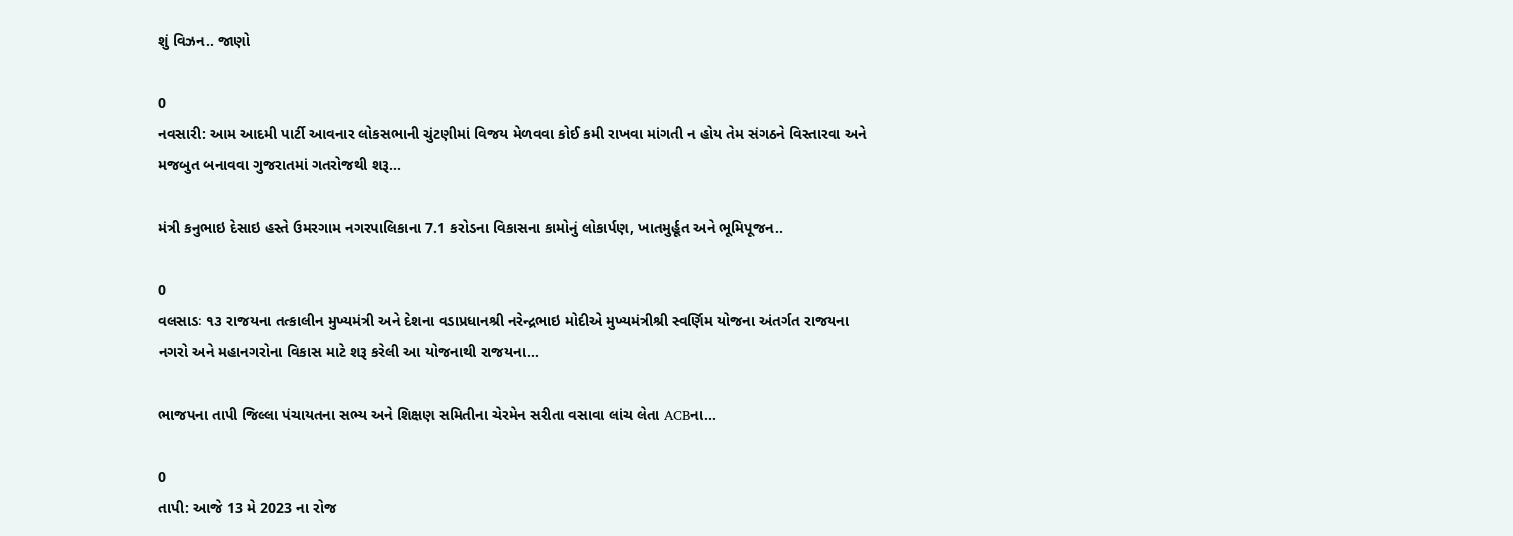શું વિઝન.. જાણો

0
નવસારી: આમ આદમી પાર્ટી આવનાર લોકસભાની ચુંટણીમાં વિજય મેળવવા કોઈ કમી રાખવા માંગતી ન હોય તેમ સંગઠને વિસ્તારવા અને મજબુત બનાવવા ગુજરાતમાં ગતરોજથી શરૂ...

મંત્રી કનુભાઇ દેસાઇ હસ્તે ઉમરગામ નગરપાલિકાના 7.1 કરોડના વિકાસના કામોનું લોકાર્પણ, ખાતમુર્હૂત અને ભૂમિપૂજન..

0
વલસાડઃ ૧૩ રાજયના તત્કાલીન મુખ્યમંત્રી અને દેશના વડાપ્રધાનશ્રી નરેન્દ્રભાઇ મોદીએ મુખ્યમંત્રીશ્રી સ્વર્ણિમ યોજના અંતર્ગત રાજયના નગરો અને મહાનગરોના વિકાસ માટે શરૂ કરેલી આ યોજનાથી રાજયના...

ભાજપના તાપી જિલ્લા પંચાયતના સભ્ય અને શિક્ષણ સમિતીના ચેરમેન સરીતા વસાવા લાંચ લેતા ACBના...

0
તાપી: આજે 13 મે 2023 ના રોજ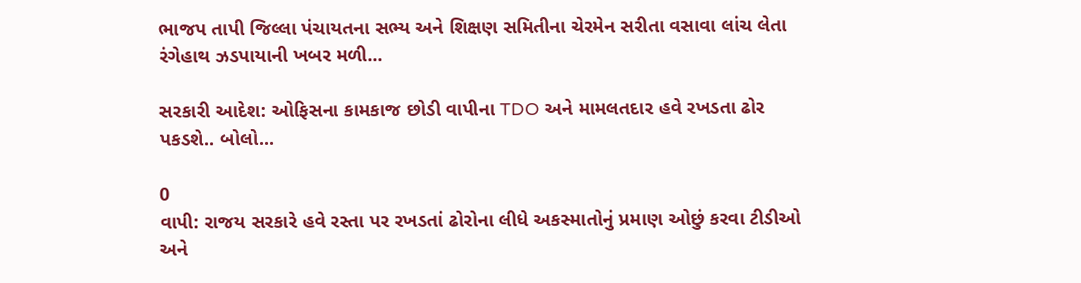ભાજપ તાપી જિલ્લા પંચાયતના સભ્ય અને શિક્ષણ સમિતીના ચેરમેન સરીતા વસાવા લાંચ લેતા રંગેહાથ ઝડપાયાની ખબર મળી...

સરકારી આદેશ: ઓફિસના કામકાજ છોડી વાપીના TDO અને મામલતદાર હવે રખડતા ઢોર પકડશે.. બોલો...

0
વાપી: રાજય સરકારે હવે રસ્તા પર રખડતાં ઢોરોના લીધે અકસ્માતોનું પ્રમાણ ઓછું કરવા ટીડીઓ અને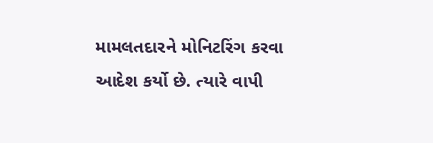મામલતદારને મોનિટરિંગ કરવા આદેશ કર્યો છે. ત્યારે વાપી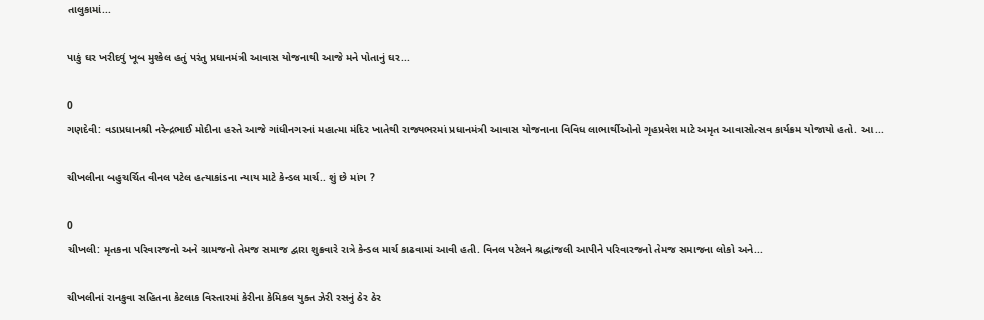તાલુકામાં...

પાકું ઘર ખરીદવું ખૂબ મુશ્કેલ હતું પરંતુ પ્રધાનમંત્રી આવાસ યોજનાથી આજે મને પોતાનું ઘર...

0
ગણદેવી: વડાપ્રધાનશ્રી નરેન્દ્રભાઈ મોદીના હસ્તે આજે ગાંધીનગરનાં મહાત્મા મંદિર ખાતેથી રાજ્યભરમાં પ્રધાનમંત્રી આવાસ યોજનાના વિવિધ લાભાર્થીઓનો ગૃહપ્રવેશ માટે અમૃત આવાસોત્સવ કાર્યક્રમ યોજાયો હતો. આ...

ચીખલીના બહુચર્ચિત વીનલ પટેલ હત્યાકાંડના ન્યાય માટે કેન્ડલ માર્ચ.. શું છે માંગ ?

0
ચીખલી: મૃતકના પરિવારજનો અને ગ્રામજનો તેમજ સમાજ દ્વારા શુક્રવારે રાત્રે કેન્ડલ માર્ચ કાઢવામાં આવી હતી. વિનલ પટેલને શ્રદ્ધાંજલી આપીને પરિવારજનો તેમજ સમાજના લોકો અને...

ચીખલીનાં રાનકુવા સહિતના કેટલાક વિસ્તારમાં કેરીના કેમિકલ યુક્ત ઝેરી રસનું ઠેર ઠેર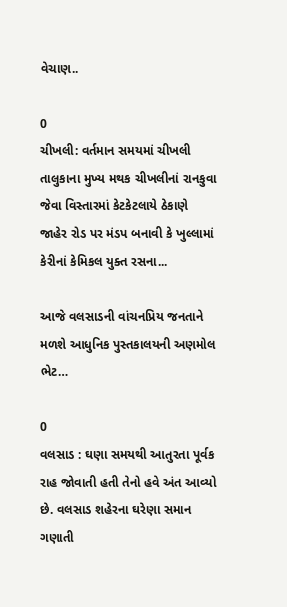વેચાણ..

0
ચીખલી: વર્તમાન સમયમાં ચીખલી તાલુકાના મુખ્ય મથક ચીખલીનાં રાનકુવા જેવા વિસ્તારમાં કેટકેટલાયે ઠેકાણે જાહેર રોડ પર મંડપ બનાવી કે ખુલ્લામાં કેરીનાં કેમિકલ યુક્ત રસના...

આજે વલસાડની વાંચનપ્રિય જનતાને મળશે આધુનિક પુસ્તકાલયની અણમોલ ભેટ…

0
વલસાડ : ઘણા સમયથી આતુરતા પૂર્વક રાહ જોવાતી હતી તેનો હવે અંત આવ્યો છે. વલસાડ શહેરના ઘરેણા સમાન ગણાતી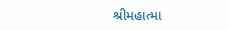શ્રીમહાત્મા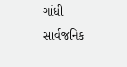ગાંધી સાર્વજનિક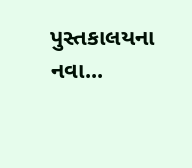પુસ્તકાલયના નવા...